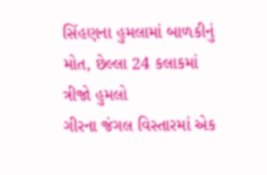સિંહણના હુમલામાં બાળકીનું મોત, છેલ્લા 24 કલાકમાં ત્રીજો હુમલો
ગીરના જંગલ વિસ્તારમાં એક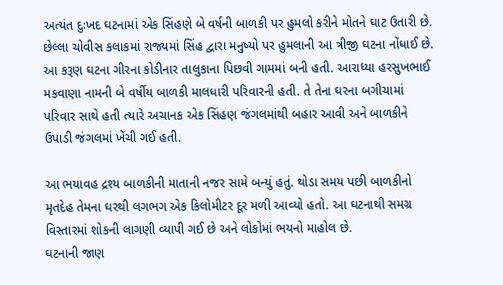અત્યંત દુઃખદ ઘટનામાં એક સિંહણે બે વર્ષની બાળકી પર હુમલો કરીને મોતને ઘાટ ઉતારી છે. છેલ્લા ચોવીસ કલાકમાં રાજ્યમાં સિંહ દ્વારા મનુષ્યો પર હુમલાની આ ત્રીજી ઘટના નોંધાઈ છે.
આ કરૂણ ઘટના ગીરના કોડીનાર તાલુકાના પિછવી ગામમાં બની હતી. આરાધ્યા હરસુખભાઈ મકવાણા નામની બે વર્ષીય બાળકી માલધારી પરિવારની હતી. તે તેના ઘરના બગીચામાં પરિવાર સાથે હતી ત્યારે અચાનક એક સિંહણ જંગલમાંથી બહાર આવી અને બાળકીને ઉપાડી જંગલમાં ખેંચી ગઈ હતી.

આ ભયાવહ દ્રશ્ય બાળકીની માતાની નજર સામે બન્યું હતું. થોડા સમય પછી બાળકીનો મૃતદેહ તેમના ઘરથી લગભગ એક કિલોમીટર દૂર મળી આવ્યો હતો. આ ઘટનાથી સમગ્ર વિસ્તારમાં શોકની લાગણી વ્યાપી ગઈ છે અને લોકોમાં ભયનો માહોલ છે.
ઘટનાની જાણ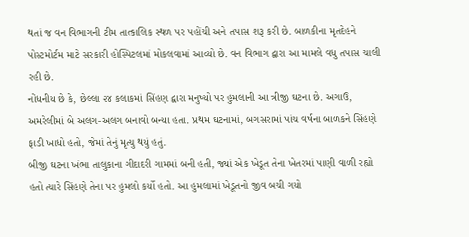થતાં જ વન વિભાગની ટીમ તાત્કાલિક સ્થળ પર પહોંચી અને તપાસ શરૂ કરી છે. બાળકીના મૃતદેહને પોસ્ટમોર્ટમ માટે સરકારી હોસ્પિટલમાં મોકલવામાં આવ્યો છે. વન વિભાગ દ્વારા આ મામલે વધુ તપાસ ચાલી રહી છે.
નોંધનીય છે કે, છેલ્લા ૨૪ કલાકમાં સિંહણ દ્વારા મનુષ્યો પર હુમલાની આ ત્રીજી ઘટના છે. અગાઉ, અમરેલીમાં બે અલગ-અલગ બનાવો બન્યા હતા. પ્રથમ ઘટનામાં, બગસરામાં પાંચ વર્ષના બાળકને સિંહણે ફાડી ખાધો હતો, જેમાં તેનું મૃત્યુ થયું હતું.
બીજી ઘટના ખંભા તાલુકાના ગીદાદરી ગામમાં બની હતી, જ્યાં એક ખેડૂત તેના ખેતરમાં પાણી વાળી રહ્યો હતો ત્યારે સિંહણે તેના પર હુમલો કર્યો હતો. આ હુમલામાં ખેડૂતનો જીવ બચી ગયો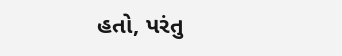હતો, પરંતુ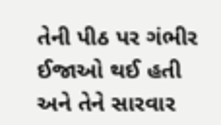તેની પીઠ પર ગંભીર ઈજાઓ થઈ હતી અને તેને સારવાર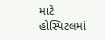માટે હોસ્પિટલમાં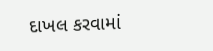દાખલ કરવામાં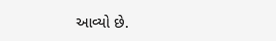આવ્યો છે.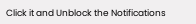Click it and Unblock the Notifications